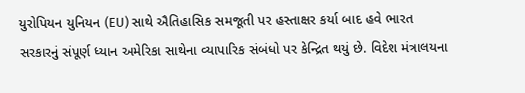યુરોપિયન યુનિયન (EU) સાથે ઐતિહાસિક સમજૂતી પર હસ્તાક્ષર કર્યા બાદ હવે ભારત સરકારનું સંપૂર્ણ ધ્યાન અમેરિકા સાથેના વ્યાપારિક સંબંધો પર કેન્દ્રિત થયું છે. વિદેશ મંત્રાલયના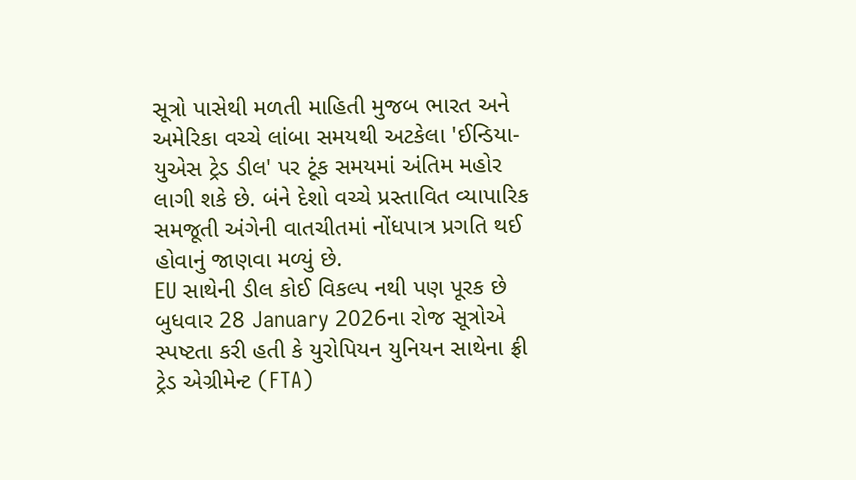સૂત્રો પાસેથી મળતી માહિતી મુજબ ભારત અને અમેરિકા વચ્ચે લાંબા સમયથી અટકેલા 'ઈન્ડિયા-યુએસ ટ્રેડ ડીલ' પર ટૂંક સમયમાં અંતિમ મહોર લાગી શકે છે. બંને દેશો વચ્ચે પ્રસ્તાવિત વ્યાપારિક સમજૂતી અંગેની વાતચીતમાં નોંધપાત્ર પ્રગતિ થઈ હોવાનું જાણવા મળ્યું છે.
EU સાથેની ડીલ કોઈ વિકલ્પ નથી પણ પૂરક છે
બુધવાર 28 January 2026ના રોજ સૂત્રોએ સ્પષ્ટતા કરી હતી કે યુરોપિયન યુનિયન સાથેના ફ્રી ટ્રેડ એગ્રીમેન્ટ (FTA)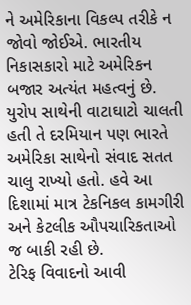ને અમેરિકાના વિકલ્પ તરીકે ન જોવો જોઈએ. ભારતીય નિકાસકારો માટે અમેરિકન બજાર અત્યંત મહત્વનું છે. યુરોપ સાથેની વાટાઘાટો ચાલતી હતી તે દરમિયાન પણ ભારતે અમેરિકા સાથેનો સંવાદ સતત ચાલુ રાખ્યો હતો. હવે આ દિશામાં માત્ર ટેકનિકલ કામગીરી અને કેટલીક ઔપચારિકતાઓ જ બાકી રહી છે.
ટેરિફ વિવાદનો આવી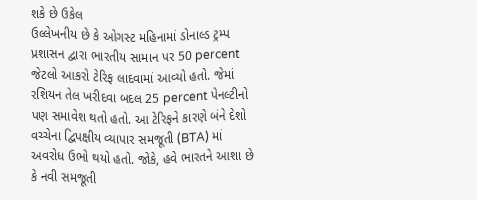શકે છે ઉકેલ
ઉલ્લેખનીય છે કે ઓગસ્ટ મહિનામાં ડોનાલ્ડ ટ્રમ્પ પ્રશાસન દ્વારા ભારતીય સામાન પર 50 percent જેટલો આકરો ટેરિફ લાદવામાં આવ્યો હતો. જેમાં રશિયન તેલ ખરીદવા બદલ 25 percent પેનલ્ટીનો પણ સમાવેશ થતો હતો. આ ટેરિફને કારણે બંને દેશો વચ્ચેના દ્વિપક્ષીય વ્યાપાર સમજૂતી (BTA) માં અવરોધ ઉભો થયો હતો. જોકે, હવે ભારતને આશા છે કે નવી સમજૂતી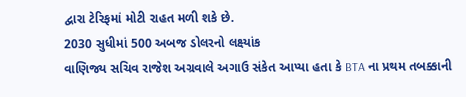દ્વારા ટેરિફમાં મોટી રાહત મળી શકે છે.
2030 સુધીમાં 500 અબજ ડોલરનો લક્ષ્યાંક
વાણિજ્ય સચિવ રાજેશ અગ્રવાલે અગાઉ સંકેત આપ્યા હતા કે BTA ના પ્રથમ તબક્કાની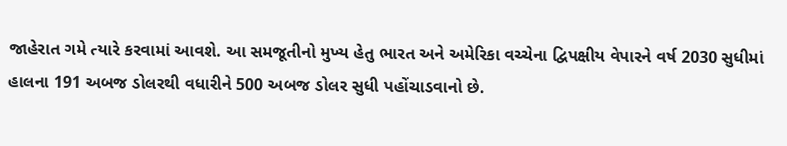જાહેરાત ગમે ત્યારે કરવામાં આવશે. આ સમજૂતીનો મુખ્ય હેતુ ભારત અને અમેરિકા વચ્ચેના દ્વિપક્ષીય વેપારને વર્ષ 2030 સુધીમાં હાલના 191 અબજ ડોલરથી વધારીને 500 અબજ ડોલર સુધી પહોંચાડવાનો છે.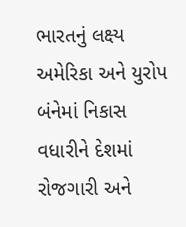ભારતનું લક્ષ્ય અમેરિકા અને યુરોપ બંનેમાં નિકાસ વધારીને દેશમાં રોજગારી અને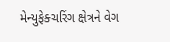મેન્યુફેક્ચરિંગ ક્ષેત્રને વેગ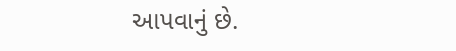આપવાનું છે.